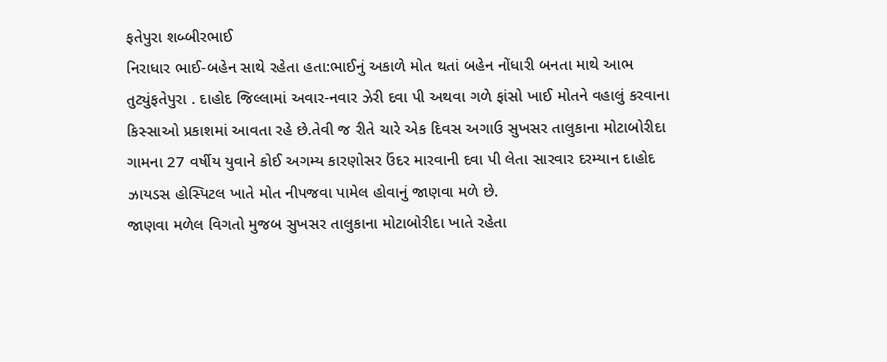ફતેપુરા શબ્બીરભાઈ
નિરાધાર ભાઈ-બહેન સાથે રહેતા હતા:ભાઈનું અકાળે મોત થતાં બહેન નોંધારી બનતા માથે આભ તુટ્યુંફતેપુરા . દાહોદ જિલ્લામાં અવાર-નવાર ઝેરી દવા પી અથવા ગળે ફાંસો ખાઈ મોતને વહાલું કરવાના કિસ્સાઓ પ્રકાશમાં આવતા રહે છે.તેવી જ રીતે ચારે એક દિવસ અગાઉ સુખસર તાલુકાના મોટાબોરીદા ગામના 27 વર્ષીય યુવાને કોઈ અગમ્ય કારણોસર ઉંદર મારવાની દવા પી લેતા સારવાર દરમ્યાન દાહોદ ઝાયડસ હોસ્પિટલ ખાતે મોત નીપજવા પામેલ હોવાનું જાણવા મળે છે.
જાણવા મળેલ વિગતો મુજબ સુખસર તાલુકાના મોટાબોરીદા ખાતે રહેતા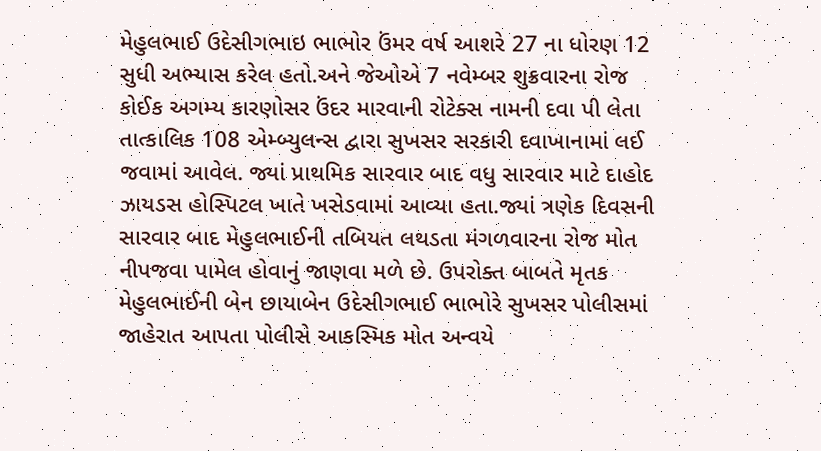મેહુલભાઈ ઉદેસીગભાઇ ભાભોર ઉંમર વર્ષ આશરે 27 ના ધોરણ 12 સુધી અભ્યાસ કરેલ હતો.અને જેઓએ 7 નવેમ્બર શુક્રવારના રોજ કોઈક અગમ્ય કારણોસર ઉંદર મારવાની રોટેક્સ નામની દવા પી લેતા તાત્કાલિક 108 એમ્બ્યુલન્સ દ્વારા સુખસર સરકારી દવાખાનામાં લઈ જવામાં આવેલ. જ્યાં પ્રાથમિક સારવાર બાદ વધુ સારવાર માટે દાહોદ ઝાયડસ હોસ્પિટલ ખાતે ખસેડવામાં આવ્યા હતા.જ્યાં ત્રણેક દિવસની સારવાર બાદ મેહુલભાઈની તબિયત લથડતા મંગળવારના રોજ મોત નીપજવા પામેલ હોવાનું જાણવા મળે છે. ઉપરોક્ત બાબતે મૃતક મેહુલભાઈની બેન છાયાબેન ઉદેસીગભાઈ ભાભોરે સુખસર પોલીસમાં જાહેરાત આપતા પોલીસે આકસ્મિક મોત અન્વયે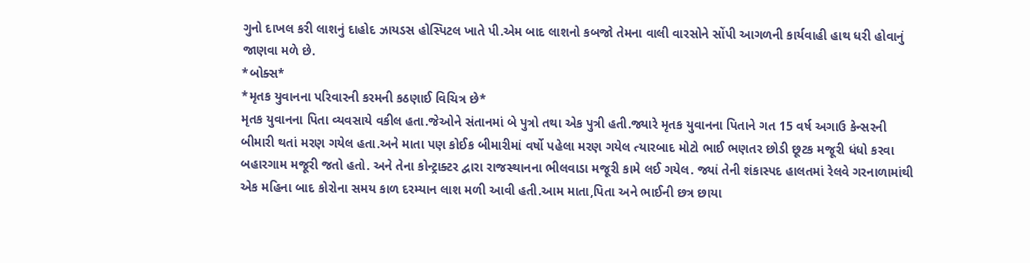ગુનો દાખલ કરી લાશનું દાહોદ ઝાયડસ હોસ્પિટલ ખાતે પી.એમ બાદ લાશનો કબજો તેમના વાલી વારસોને સોંપી આગળની કાર્યવાહી હાથ ધરી હોવાનું જાણવા મળે છે.
*બોક્સ*
*મૃતક યુવાનના પરિવારની કરમની કઠણાઈ વિચિત્ર છે*
મૃતક યુવાનના પિતા વ્યવસાયે વકીલ હતા.જેઓને સંતાનમાં બે પુત્રો તથા એક પુત્રી હતી.જ્યારે મૃતક યુવાનના પિતાને ગત 15 વર્ષ અગાઉ કેન્સરની બીમારી થતાં મરણ ગયેલ હતા.અને માતા પણ કોઈક બીમારીમાં વર્ષો પહેલા મરણ ગયેલ ત્યારબાદ મોટો ભાઈ ભણતર છોડી છૂટક મજૂરી ધંધો કરવા બહારગામ મજૂરી જતો હતો. અને તેના કોન્ટ્રાક્ટર દ્વારા રાજસ્થાનના ભીલવાડા મજૂરી કામે લઈ ગયેલ. જ્યાં તેની શંકાસ્પદ હાલતમાં રેલવે ગરનાળામાંથી એક મહિના બાદ કોરોના સમય કાળ દરમ્યાન લાશ મળી આવી હતી.આમ માતા,પિતા અને ભાઈની છત્ર છાયા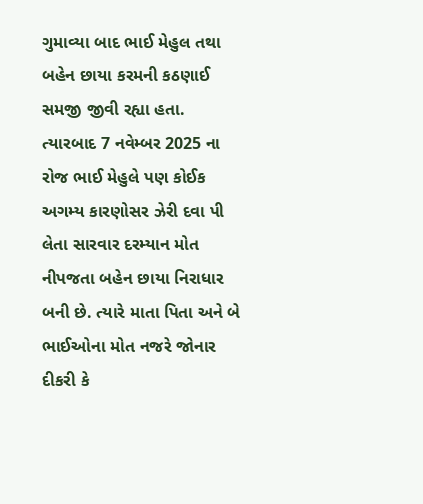ગુમાવ્યા બાદ ભાઈ મેહુલ તથા બહેન છાયા કરમની કઠણાઈ સમજી જીવી રહ્યા હતા. ત્યારબાદ 7 નવેમ્બર 2025 ના રોજ ભાઈ મેહુલે પણ કોઈક અગમ્ય કારણોસર ઝેરી દવા પી લેતા સારવાર દરમ્યાન મોત નીપજતા બહેન છાયા નિરાધાર બની છે. ત્યારે માતા પિતા અને બે ભાઈઓના મોત નજરે જોનાર દીકરી કે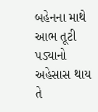બહેનના માથે આભ તૂટી પડ્યાનો અહેસાસ થાય તે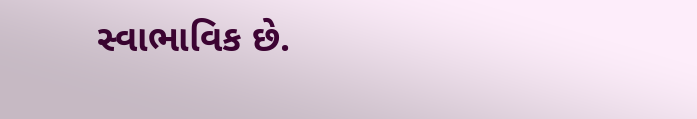સ્વાભાવિક છે.